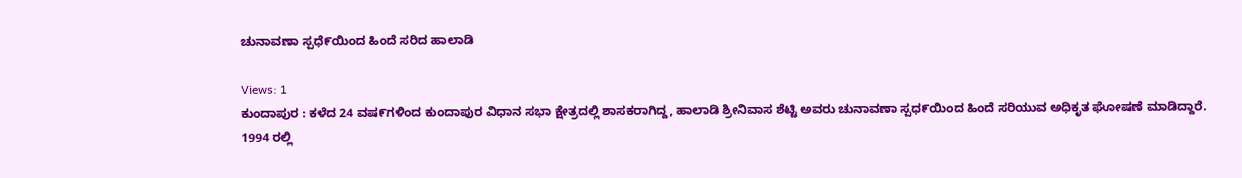ಚುನಾವಣಾ ಸ್ಪಧೆ೯ಯಿಂದ ಹಿಂದೆ ಸರಿದ ಹಾಲಾಡಿ

Views: 1
ಕುಂದಾಪುರ : ಕಳೆದ 24 ವಷ೯ಗಳಿಂದ ಕುಂದಾಪುರ ವಿಧಾನ ಸಭಾ ಕ್ಷೇತ್ರದಲ್ಲಿ ಶಾಸಕರಾಗಿದ್ದ, ಹಾಲಾಡಿ ಶ್ರೀನಿವಾಸ ಶೆಟ್ಟಿ ಅವರು ಚುನಾವಣಾ ಸ್ಪಧ೯ಯಿಂದ ಹಿಂದೆ ಸರಿಯುವ ಅಧಿಕೃತ ಘೋಷಣೆ ಮಾಡಿದ್ದಾರೆ.
1994 ರಲ್ಲಿ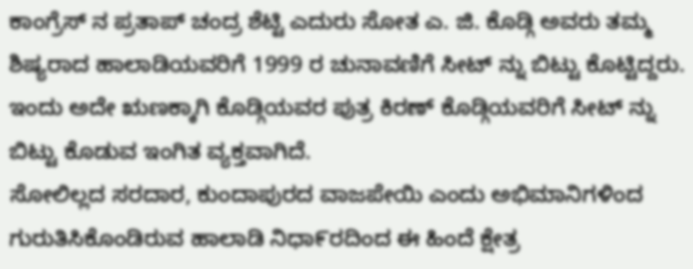ಕಾಂಗ್ರೆಸ್ ನ ಪ್ರತಾಪ್ ಚಂದ್ರ ಶೆಟ್ಟಿ ಎದುರು ಸೋತ ಎ. ಜಿ. ಕೊಡ್ಗಿ ಅವರು ತಮ್ಮ ಶಿಷ್ಯರಾದ ಹಾಲಾಡಿಯವರಿಗೆ 1999 ರ ಚುನಾವಣಿಗೆ ಸೀಟ್ ನ್ನು ಬಿಟ್ಟು ಕೊಟ್ಟಿದ್ದರು. ಇಂದು ಅದೇ ಋಣಕ್ಕಾಗಿ ಕೊಡ್ಗಿಯವರ ಪುತ್ರ ಕಿರಣ್ ಕೊಡ್ಗಿಯವರಿಗೆ ಸೀಟ್ ನ್ನು ಬಿಟ್ಟು ಕೊಡುವ ಇಂಗಿತ ವ್ಯಕ್ತವಾಗಿದೆ.
ಸೋಲಿಲ್ಲದ ಸರದಾರ, ಕುಂದಾಪುರದ ವಾಜಪೇಯಿ ಎಂದು ಅಭಿಮಾನಿಗಳಿಂದ ಗುರುತಿಸಿಕೊಂಡಿರುವ ಹಾಲಾಡಿ ನಿಧಾ೯ರದಿಂದ ಈ ಹಿಂದೆ ಕ್ಷೇತ್ರ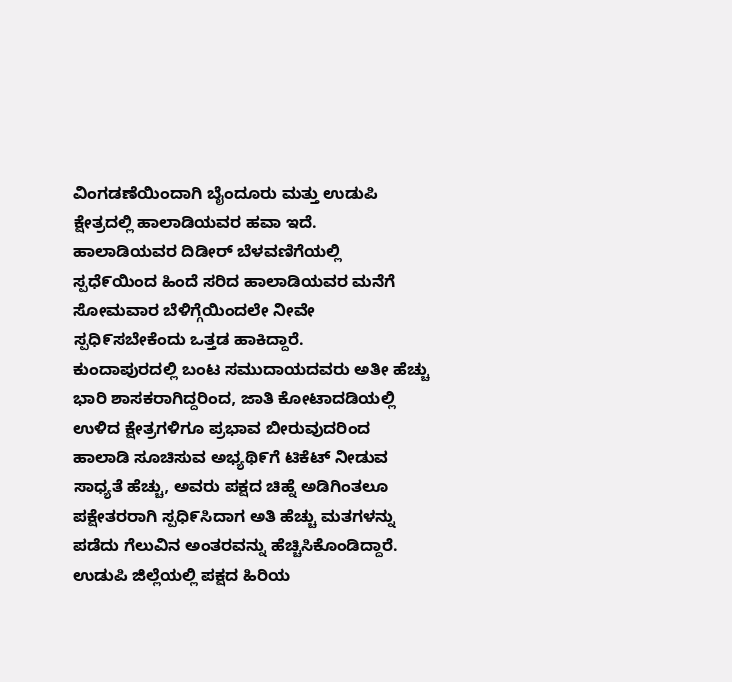ವಿಂಗಡಣೆಯಿಂದಾಗಿ ಬೈಂದೂರು ಮತ್ತು ಉಡುಪಿ ಕ್ಷೇತ್ರದಲ್ಲಿ ಹಾಲಾಡಿಯವರ ಹವಾ ಇದೆ.
ಹಾಲಾಡಿಯವರ ದಿಡೀರ್ ಬೆಳವಣಿಗೆಯಲ್ಲಿ ಸ್ಪಧೆ೯ಯಿಂದ ಹಿಂದೆ ಸರಿದ ಹಾಲಾಡಿಯವರ ಮನೆಗೆ ಸೋಮವಾರ ಬೆಳಿಗ್ಗೆಯಿಂದಲೇ ನೀವೇ ಸ್ಪಧಿ೯ಸಬೇಕೆಂದು ಒತ್ತಡ ಹಾಕಿದ್ದಾರೆ.
ಕುಂದಾಪುರದಲ್ಲಿ ಬಂಟ ಸಮುದಾಯದವರು ಅತೀ ಹೆಚ್ಚು ಭಾರಿ ಶಾಸಕರಾಗಿದ್ದರಿಂದ, ಜಾತಿ ಕೋಟಾದಡಿಯಲ್ಲಿ ಉಳಿದ ಕ್ಷೇತ್ರಗಳಿಗೂ ಪ್ರಭಾವ ಬೀರುವುದರಿಂದ ಹಾಲಾಡಿ ಸೂಚಿಸುವ ಅಭ್ಯಥಿ೯ಗೆ ಟಿಕೆಟ್ ನೀಡುವ ಸಾಧ್ಯತೆ ಹೆಚ್ಚು, ಅವರು ಪಕ್ಷದ ಚಿಹ್ನೆ ಅಡಿಗಿಂತಲೂ ಪಕ್ಷೇತರರಾಗಿ ಸ್ಪಧಿ೯ಸಿದಾಗ ಅತಿ ಹೆಚ್ಚು ಮತಗಳನ್ನು ಪಡೆದು ಗೆಲುವಿನ ಅಂತರವನ್ನು ಹೆಚ್ಚಿಸಿಕೊಂಡಿದ್ದಾರೆ.
ಉಡುಪಿ ಜಿಲ್ಲೆಯಲ್ಲಿ ಪಕ್ಷದ ಹಿರಿಯ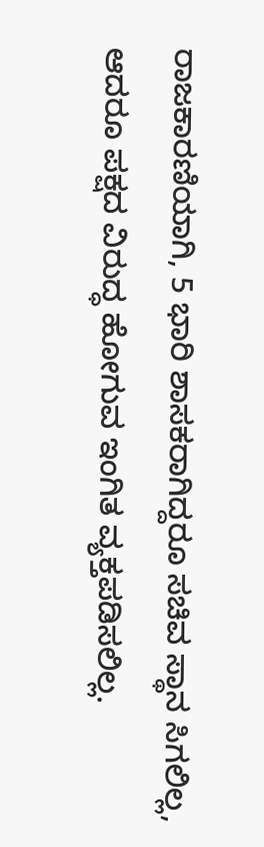ರಾಜಕಾರಣಿಯಾಗಿ, 5 ಭಾರಿ ಶಾಸಕರಾಗಿದ್ದರೂ ಸಚಿವ ಸ್ಥಾನ ಸಿಗಲಿಲ್ಲ, ಆದರೂ ಪಕ್ಷದ ವಿರುದ್ಧ ಹೋಗುವ ಇಂಗಿತ ವ್ಯಕ್ತಪಡಿಸಲಿಲ್ಲ.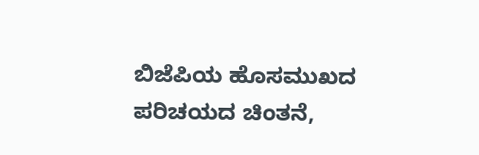ಬಿಜೆಪಿಯ ಹೊಸಮುಖದ ಪರಿಚಯದ ಚಿಂತನೆ,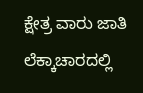ಕ್ಷೇತ್ರ ವಾರು ಜಾತಿ ಲೆಕ್ಕಾಚಾರದಲ್ಲಿ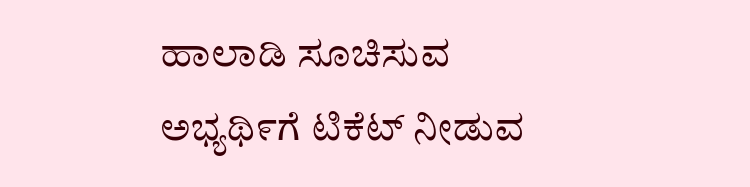ಹಾಲಾಡಿ ಸೂಚಿಸುವ ಅಭ್ಯಥಿ೯ಗೆ ಟಿಕೆಟ್ ನೀಡುವ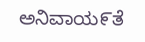ಅನಿವಾಯ೯ತೆ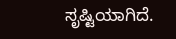ಸೃಷ್ಟಿಯಾಗಿದೆ.